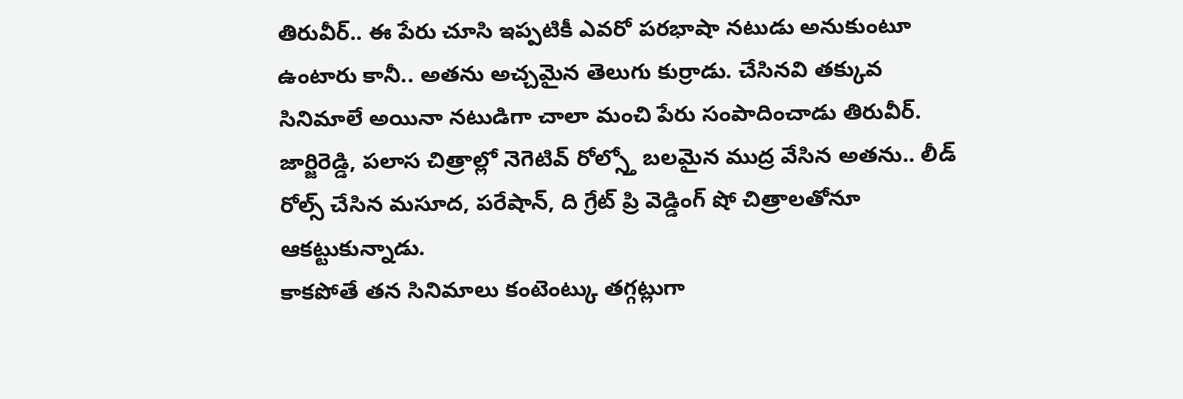తిరువీర్.. ఈ పేరు చూసి ఇప్పటికీ ఎవరో పరభాషా నటుడు అనుకుంటూ ఉంటారు కానీ.. అతను అచ్చమైన తెలుగు కుర్రాడు. చేసినవి తక్కువ సినిమాలే అయినా నటుడిగా చాలా మంచి పేరు సంపాదించాడు తిరువీర్. జార్జిరెడ్డి, పలాస చిత్రాల్లో నెగెటివ్ రోల్స్తో బలమైన ముద్ర వేసిన అతను.. లీడ్ రోల్స్ చేసిన మసూద, పరేషాన్, ది గ్రేట్ ప్రి వెడ్డింగ్ షో చిత్రాలతోనూ ఆకట్టుకున్నాడు.
కాకపోతే తన సినిమాలు కంటెంట్కు తగ్గట్లుగా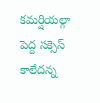కమర్షియల్గా పెద్ద సక్సెస్ కాలేదన్న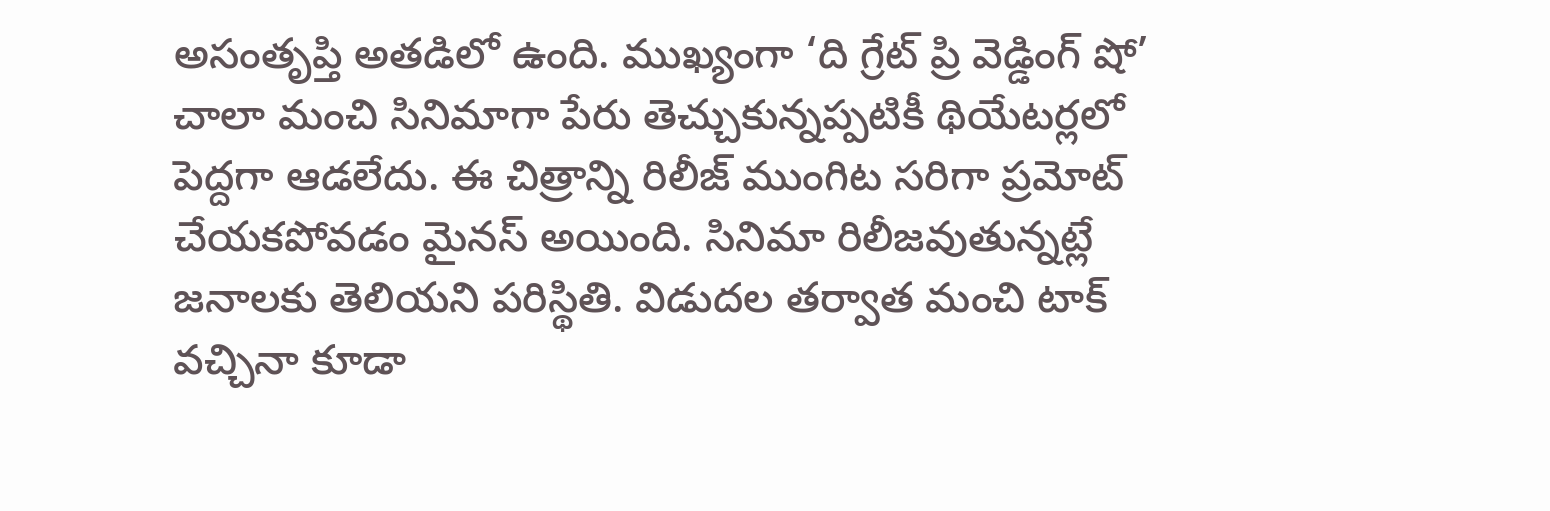అసంతృప్తి అతడిలో ఉంది. ముఖ్యంగా ‘ది గ్రేట్ ప్రి వెడ్డింగ్ షో’ చాలా మంచి సినిమాగా పేరు తెచ్చుకున్నప్పటికీ థియేటర్లలో పెద్దగా ఆడలేదు. ఈ చిత్రాన్ని రిలీజ్ ముంగిట సరిగా ప్రమోట్ చేయకపోవడం మైనస్ అయింది. సినిమా రిలీజవుతున్నట్లే జనాలకు తెలియని పరిస్థితి. విడుదల తర్వాత మంచి టాక్ వచ్చినా కూడా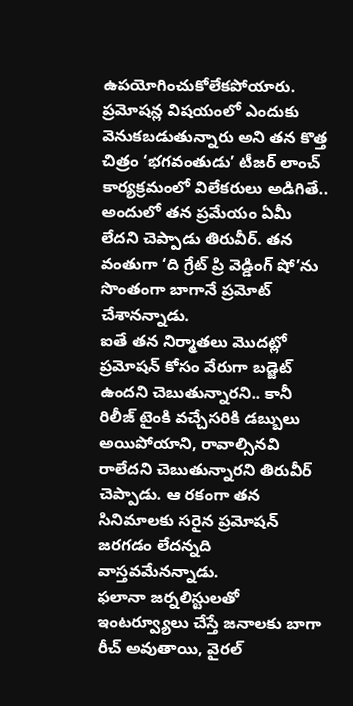ఉపయోగించుకోలేకపోయారు.
ప్రమోషన్ల విషయంలో ఎందుకు వెనుకబడుతున్నారు అని తన కొత్త చిత్రం ‘భగవంతుడు’ టీజర్ లాంచ్ కార్యక్రమంలో విలేకరులు అడిగితే.. అందులో తన ప్రమేయం ఏమీ లేదని చెప్పాడు తిరువీర్. తన వంతుగా ‘ది గ్రేట్ ప్రి వెడ్డింగ్ షో’ను సొంతంగా బాగానే ప్రమోట్ చేశానన్నాడు.
ఐతే తన నిర్మాతలు మొదట్లో ప్రమోషన్ కోసం వేరుగా బడ్జెట్ ఉందని చెబుతున్నారని.. కానీ రిలీజ్ టైంకి వచ్చేసరికి డబ్బులు అయిపోయాని, రావాల్సినవి రాలేదని చెబుతున్నారని తిరువీర్ చెప్పాడు. ఆ రకంగా తన సినిమాలకు సరైన ప్రమోషన్ జరగడం లేదన్నది వాస్తవమేనన్నాడు.
ఫలానా జర్నలిస్టులతో ఇంటర్వ్యూలు చేస్తే జనాలకు బాగా రీచ్ అవుతాయి, వైరల్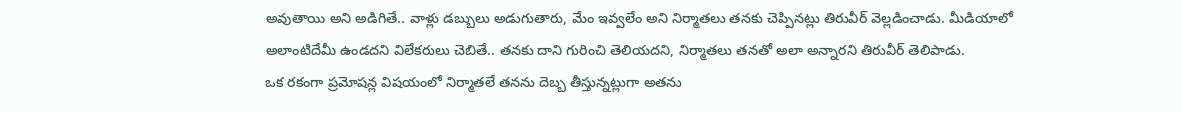అవుతాయి అని అడిగితే.. వాళ్లు డబ్బులు అడుగుతారు, మేం ఇవ్వలేం అని నిర్మాతలు తనకు చెప్పినట్లు తిరువీర్ వెల్లడించాడు. మీడియాలో అలాంటిదేమీ ఉండదని విలేకరులు చెబితే.. తనకు దాని గురించి తెలియదని, నిర్మాతలు తనతో అలా అన్నారని తిరువీర్ తెలిపాడు.
ఒక రకంగా ప్రమోషన్ల విషయంలో నిర్మాతలే తనను దెబ్బ తీస్తున్నట్లుగా అతను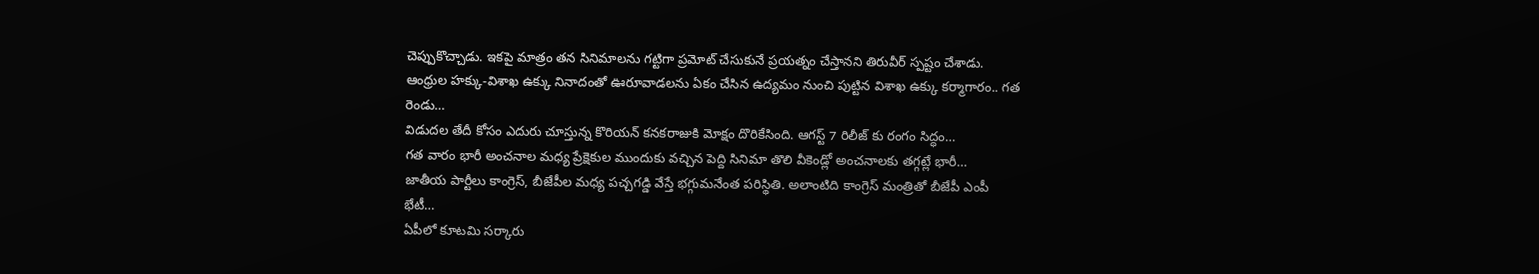చెప్పుకొచ్చాడు. ఇకపై మాత్రం తన సినిమాలను గట్టిగా ప్రమోట్ చేసుకునే ప్రయత్నం చేస్తానని తిరువీర్ స్పష్టం చేశాడు.
ఆంధ్రుల హక్కు-విశాఖ ఉక్కు నినాదంతో ఊరూవాడలను ఏకం చేసిన ఉద్యమం నుంచి పుట్టిన విశాఖ ఉక్కు కర్మాగారం.. గత రెండు…
విడుదల తేదీ కోసం ఎదురు చూస్తున్న కొరియన్ కనకరాజుకి మోక్షం దొరికేసింది. ఆగస్ట్ 7 రిలీజ్ కు రంగం సిద్ధం…
గత వారం భారీ అంచనాల మధ్య ప్రేక్షెకుల ముందుకు వచ్చిన పెద్ది సినిమా తొలి వీకెండ్లో అంచనాలకు తగ్గట్లే భారీ…
జాతీయ పార్టీలు కాంగ్రెస్, బీజేపీల మధ్య పచ్చగడ్డి వేస్తే భగ్గుమనేంత పరిస్థితి. అలాంటిది కాంగ్రెస్ మంత్రితో బీజేపీ ఎంపీ భేటీ…
ఏపీలో కూటమి సర్కారు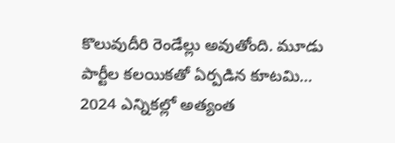కొలువుదీరి రెండేల్లు అవుతోంది. మూడు పార్టీల కలయికతో ఏర్పడిన కూటమి… 2024 ఎన్నికల్లో అత్యంత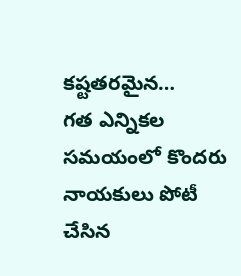కష్టతరమైన…
గత ఎన్నికల సమయంలో కొందరు నాయకులు పోటీ చేసిన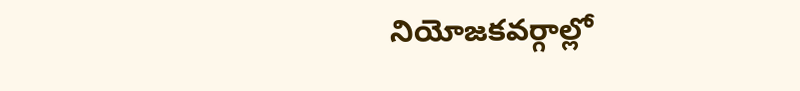నియోజకవర్గాల్లో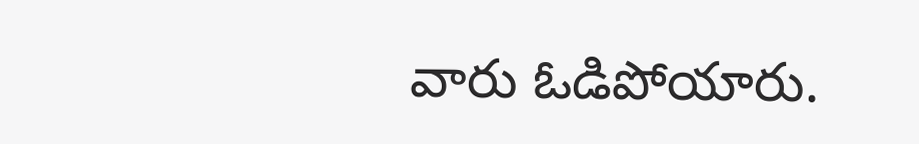వారు ఓడిపోయారు.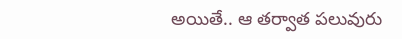అయితే.. ఆ తర్వాత పలువురు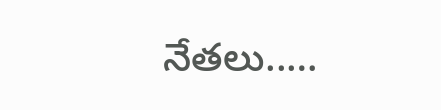నేతలు..…